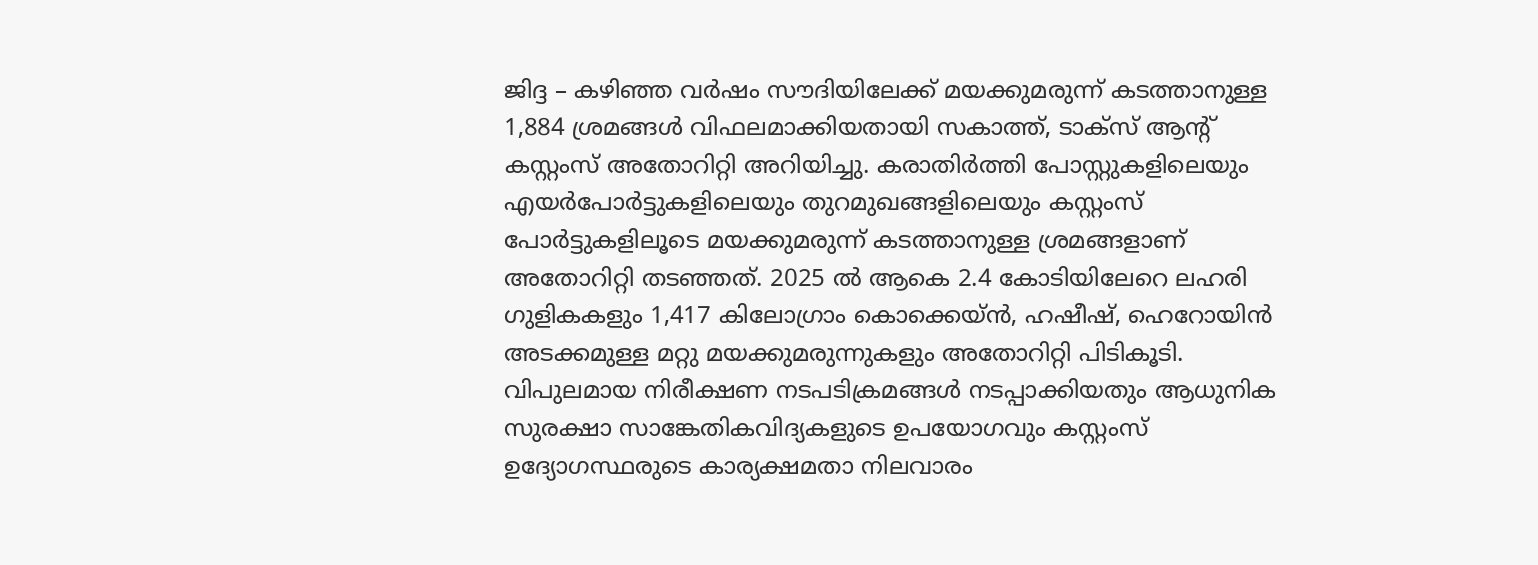ജിദ്ദ – കഴിഞ്ഞ വർഷം സൗദിയിലേക്ക് മയക്കുമരുന്ന് കടത്താനുള്ള 1,884 ശ്രമങ്ങൾ വിഫലമാക്കിയതായി സകാത്ത്, ടാക്സ് ആന്റ് കസ്റ്റംസ് അതോറിറ്റി അറിയിച്ചു. കരാതിർത്തി പോസ്റ്റുകളിലെയും എയർപോർട്ടുകളിലെയും തുറമുഖങ്ങളിലെയും കസ്റ്റംസ് പോർട്ടുകളിലൂടെ മയക്കുമരുന്ന് കടത്താനുള്ള ശ്രമങ്ങളാണ് അതോറിറ്റി തടഞ്ഞത്. 2025 ൽ ആകെ 2.4 കോടിയിലേറെ ലഹരി ഗുളികകളും 1,417 കിലോഗ്രാം കൊക്കെയ്ൻ, ഹഷീഷ്, ഹെറോയിൻ അടക്കമുള്ള മറ്റു മയക്കുമരുന്നുകളും അതോറിറ്റി പിടികൂടി. വിപുലമായ നിരീക്ഷണ നടപടിക്രമങ്ങൾ നടപ്പാക്കിയതും ആധുനിക സുരക്ഷാ സാങ്കേതികവിദ്യകളുടെ ഉപയോഗവും കസ്റ്റംസ് ഉദ്യോഗസ്ഥരുടെ കാര്യക്ഷമതാ നിലവാരം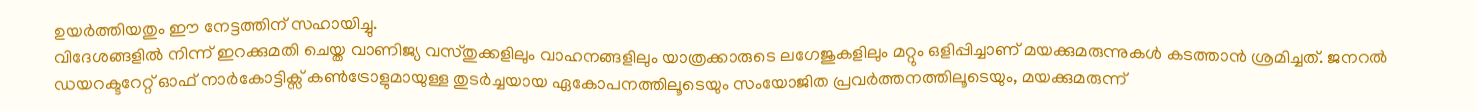ഉയർത്തിയതും ഈ നേട്ടത്തിന് സഹായിച്ചു.
വിദേശങ്ങളിൽ നിന്ന് ഇറക്കുമതി ചെയ്ത വാണിജ്യ വസ്തുക്കളിലും വാഹനങ്ങളിലും യാത്രക്കാരുടെ ലഗേജുകളിലും മറ്റും ഒളിപ്പിച്ചാണ് മയക്കുമരുന്നുകൾ കടത്താൻ ശ്രമിച്ചത്. ജനറൽ ഡയറക്ടറേറ്റ് ഓഫ് നാർകോട്ടിക്സ് കൺട്രോളുമായുള്ള തുടർച്ചയായ ഏകോപനത്തിലൂടെയും സംയോജിത പ്രവർത്തനത്തിലൂടെയും, മയക്കുമരുന്ന്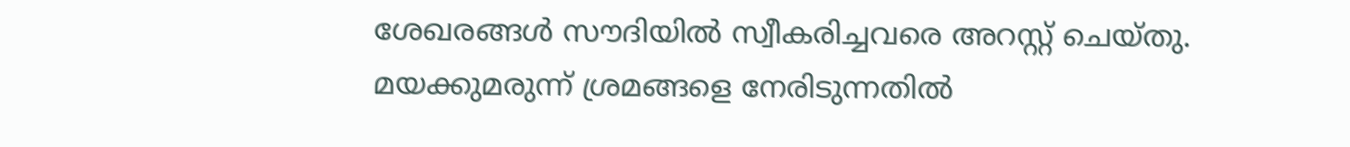ശേഖരങ്ങൾ സൗദിയിൽ സ്വീകരിച്ചവരെ അറസ്റ്റ് ചെയ്തു. മയക്കുമരുന്ന് ശ്രമങ്ങളെ നേരിടുന്നതിൽ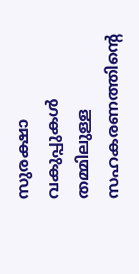സുരക്ഷാ വകുപ്പുകൾ തമ്മിലുള്ള സഹകരണത്തിന്റെ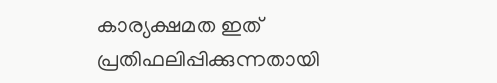കാര്യക്ഷമത ഇത് പ്രതിഫലിപ്പിക്കുന്നതായി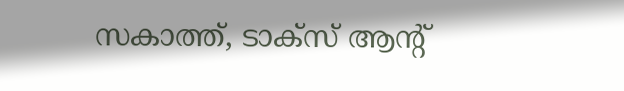സകാത്ത്, ടാക്സ് ആന്റ്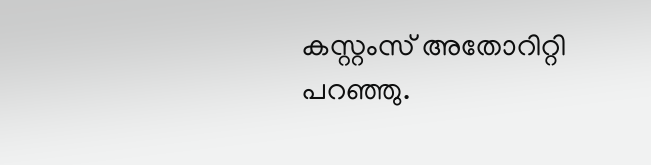കസ്റ്റംസ് അതോറിറ്റി പറഞ്ഞു.